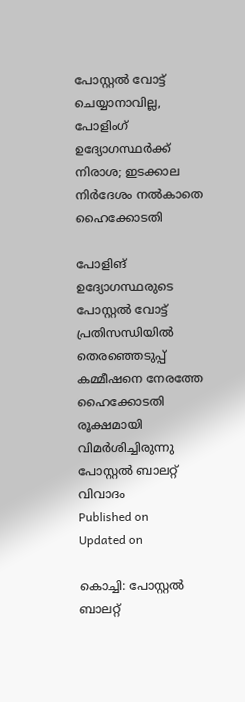പോസ്റ്റല്‍ വോട്ട് ചെയ്യാനാവില്ല, പോളിംഗ് ഉദ്യോഗസ്ഥര്‍ക്ക് നിരാശ; ഇടക്കാല നിര്‍ദേശം നല്‍കാതെ ഹൈക്കോടതി

പോളിങ് ഉദ്യോഗസ്ഥരുടെ പോസ്റ്റല്‍ വോട്ട് പ്രതിസന്ധിയില്‍ തെരഞ്ഞെടുപ്പ് കമ്മീഷനെ നേരത്തേ ഹൈക്കോടതി രൂക്ഷമായി വിമർശിച്ചിരുന്നു
പോസ്റ്റൽ ബാലറ്റ് വിവാദം
Published on
Updated on

കൊച്ചി: പോസ്റ്റല്‍ ബാലറ്റ്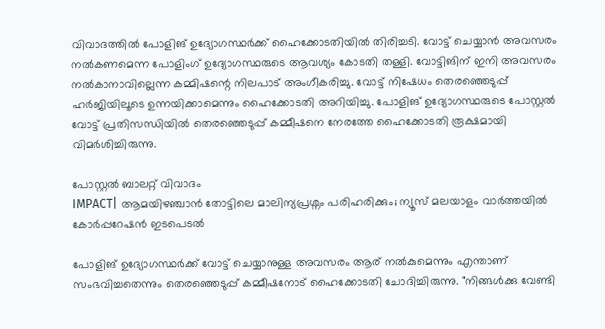വിവാദത്തിൽ പോളിങ് ഉദ്യോഗസ്ഥർക്ക് ഹൈക്കോടതിയിൽ തിരിച്ചടി. വോട്ട് ചെയ്യാന്‍ അവസരം നല്‍കണമെന്ന പോളിംഗ് ഉദ്യോഗസ്ഥരുടെ ആവശ്യം കോടതി തള്ളി. വോട്ടിങിന് ഇനി അവസരം നല്‍കാനാവില്ലെന്ന കമ്മിഷന്റെ നിലപാട് അംഗീകരിച്ചു. വോട്ട് നിഷേധം തെരഞ്ഞെടുപ്പ് ഹര്‍ജിയിലൂടെ ഉന്നയിക്കാമെന്നും ഹൈക്കോടതി അറിയിച്ചു. പോളിങ് ഉദ്യോഗസ്ഥരുടെ പോസ്റ്റല്‍ വോട്ട് പ്രതിസന്ധിയില്‍ തെരഞ്ഞെടുപ്പ് കമ്മീഷനെ നേരത്തേ ഹൈക്കോടതി രൂക്ഷമായി വിമർശിച്ചിരുന്നു.

പോസ്റ്റൽ ബാലറ്റ് വിവാദം
IMPACT| ആമയിഴഞ്ചാൻ തോട്ടിലെ മാലിന്യപ്രശ്നം പരിഹരിക്കും; ന്യൂസ് മലയാളം വാർത്തയിൽ കോർപ്പറേഷൻ ഇടപെടൽ

പോളിങ് ഉദ്യോഗസ്ഥര്‍ക്ക് വോട്ട് ചെയ്യാനുള്ള അവസരം ആര് നല്‍കുമെന്നും എന്താണ് സംഭവിച്ചതെന്നും തെരഞ്ഞെടുപ്പ് കമ്മീഷനോട് ഹൈക്കോടതി ചോദിച്ചിരുന്നു. "നിങ്ങള്‍ക്കു വേണ്ടി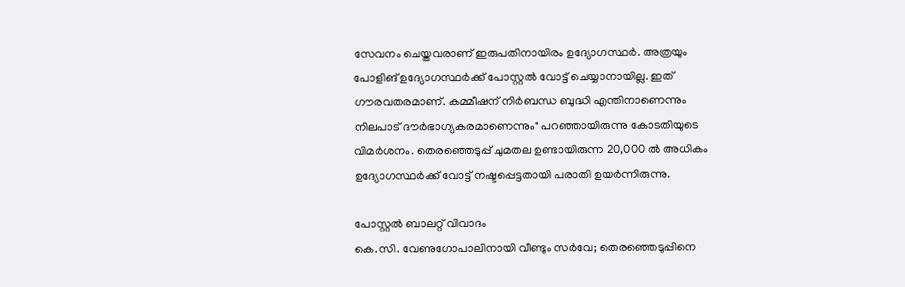സേവനം ചെയ്തവരാണ് ഇരുപതിനായിരം ഉദ്യോഗസ്ഥര്‍. അത്രയും പോളിങ് ഉദ്യോഗസ്ഥര്‍ക്ക് പോസ്റ്റല്‍ വോട്ട് ചെയ്യാനായില്ല. ഇത് ഗൗരവതരമാണ്. കമ്മീഷന് നിര്‍ബന്ധ ബുദ്ധി എന്തിനാണെന്നും നിലപാട് ദൗര്‍ഭാഗ്യകരമാണെന്നും" പറഞ്ഞായിരുന്നു കോടതിയുടെ വിമര്‍ശനം. തെരഞ്ഞെടുപ്പ് ചുമതല ഉണ്ടായിരുന്ന 20,000 ൽ അധികം ഉദ്യോഗസ്ഥർക്ക് വോട്ട് നഷ്ടപ്പെട്ടതായി പരാതി ഉയർന്നിരുന്നു.

പോസ്റ്റൽ ബാലറ്റ് വിവാദം
കെ.സി. വേണുഗോപാലിനായി വീണ്ടും സർവേ; തെരഞ്ഞെടുപ്പിനെ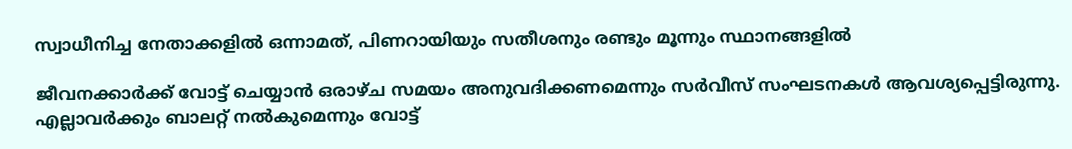സ്വാധീനിച്ച നേതാക്കളിൽ ഒന്നാമത്, പിണറായിയും സതീശനും രണ്ടും മൂന്നും സ്ഥാനങ്ങളിൽ

ജീവനക്കാർക്ക് വോട്ട് ചെയ്യാൻ ഒരാഴ്ച സമയം അനുവദിക്കണമെന്നും സർവീസ് സംഘടനകൾ ആവശ്യപ്പെട്ടിരുന്നു. എല്ലാവർക്കും ബാലറ്റ് നൽകുമെന്നും വോട്ട്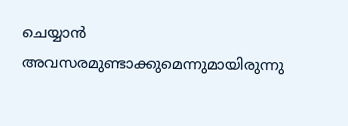ചെയ്യാൻ അവസരമുണ്ടാക്കുമെന്നുമായിരുന്നു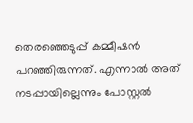തെരഞ്ഞെടുപ്പ് കമ്മീഷൻ പറഞ്ഞിരുന്നത്. എന്നാൽ അത് നടപ്പായില്ലെന്നും പോസ്റ്റൽ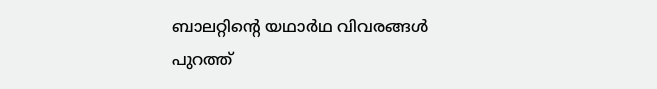ബാലറ്റിന്റെ യഥാർഥ വിവരങ്ങൾ പുറത്ത്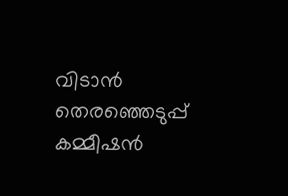വിടാൻ തെരഞ്ഞെടുപ്പ് കമ്മീഷൻ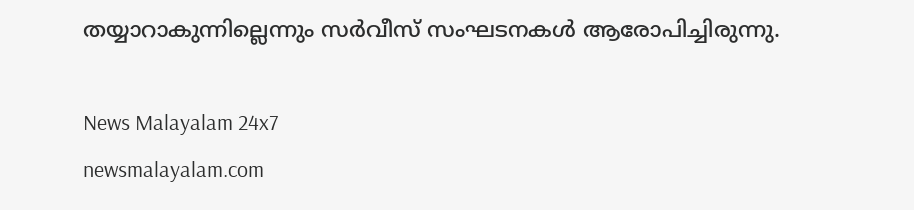തയ്യാറാകുന്നില്ലെന്നും സർവീസ് സംഘടനകൾ ആരോപിച്ചിരുന്നു.

News Malayalam 24x7
newsmalayalam.com